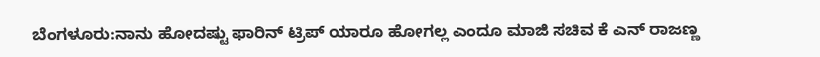ಬೆಂಗಳೂರು:ನಾನು ಹೋದಷ್ಟು ಫಾರಿನ್ ಟ್ರಿಪ್ ಯಾರೂ ಹೋಗಲ್ಲ ಎಂದೂ ಮಾಜಿ ಸಚಿವ ಕೆ ಎನ್ ರಾಜಣ್ಣ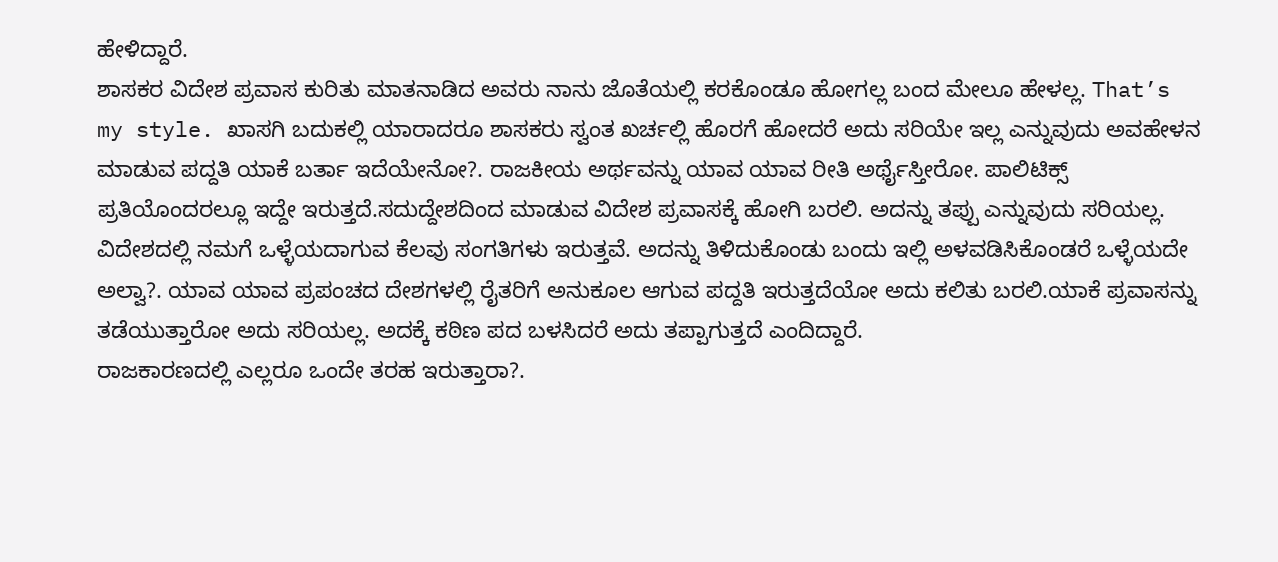ಹೇಳಿದ್ದಾರೆ.
ಶಾಸಕರ ವಿದೇಶ ಪ್ರವಾಸ ಕುರಿತು ಮಾತನಾಡಿದ ಅವರು ನಾನು ಜೊತೆಯಲ್ಲಿ ಕರಕೊಂಡೂ ಹೋಗಲ್ಲ ಬಂದ ಮೇಲೂ ಹೇಳಲ್ಲ. That’s my style. ಖಾಸಗಿ ಬದುಕಲ್ಲಿ ಯಾರಾದರೂ ಶಾಸಕರು ಸ್ವಂತ ಖರ್ಚಲ್ಲಿ ಹೊರಗೆ ಹೋದರೆ ಅದು ಸರಿಯೇ ಇಲ್ಲ ಎನ್ನುವುದು ಅವಹೇಳನ ಮಾಡುವ ಪದ್ದತಿ ಯಾಕೆ ಬರ್ತಾ ಇದೆಯೇನೋ?. ರಾಜಕೀಯ ಅರ್ಥವನ್ನು ಯಾವ ಯಾವ ರೀತಿ ಅರ್ಥೈಸ್ತೀರೋ. ಪಾಲಿಟಿಕ್ಸ್ ಪ್ರತಿಯೊಂದರಲ್ಲೂ ಇದ್ದೇ ಇರುತ್ತದೆ.ಸದುದ್ದೇಶದಿಂದ ಮಾಡುವ ವಿದೇಶ ಪ್ರವಾಸಕ್ಕೆ ಹೋಗಿ ಬರಲಿ. ಅದನ್ನು ತಪ್ಪು ಎನ್ನುವುದು ಸರಿಯಲ್ಲ. ವಿದೇಶದಲ್ಲಿ ನಮಗೆ ಒಳ್ಳೆಯದಾಗುವ ಕೆಲವು ಸಂಗತಿಗಳು ಇರುತ್ತವೆ. ಅದನ್ನು ತಿಳಿದುಕೊಂಡು ಬಂದು ಇಲ್ಲಿ ಅಳವಡಿಸಿಕೊಂಡರೆ ಒಳ್ಳೆಯದೇ ಅಲ್ವಾ?. ಯಾವ ಯಾವ ಪ್ರಪಂಚದ ದೇಶಗಳಲ್ಲಿ ರೈತರಿಗೆ ಅನುಕೂಲ ಆಗುವ ಪದ್ದತಿ ಇರುತ್ತದೆಯೋ ಅದು ಕಲಿತು ಬರಲಿ.ಯಾಕೆ ಪ್ರವಾಸನ್ನು ತಡೆಯುತ್ತಾರೋ ಅದು ಸರಿಯಲ್ಲ. ಅದಕ್ಕೆ ಕಠಿಣ ಪದ ಬಳಸಿದರೆ ಅದು ತಪ್ಪಾಗುತ್ತದೆ ಎಂದಿದ್ದಾರೆ.
ರಾಜಕಾರಣದಲ್ಲಿ ಎಲ್ಲರೂ ಒಂದೇ ತರಹ ಇರುತ್ತಾರಾ?.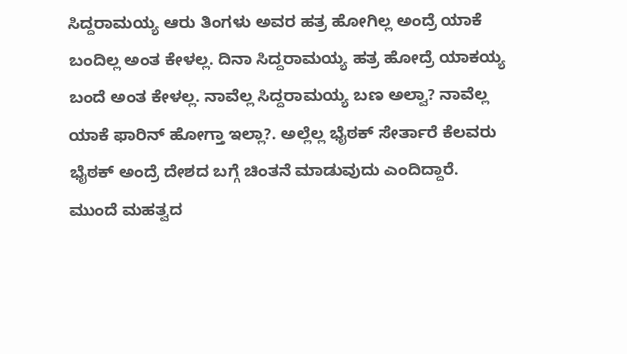ಸಿದ್ದರಾಮಯ್ಯ ಆರು ತಿಂಗಳು ಅವರ ಹತ್ರ ಹೋಗಿಲ್ಲ ಅಂದ್ರೆ ಯಾಕೆ ಬಂದಿಲ್ಲ ಅಂತ ಕೇಳಲ್ಲ. ದಿನಾ ಸಿದ್ದರಾಮಯ್ಯ ಹತ್ರ ಹೋದ್ರೆ ಯಾಕಯ್ಯ ಬಂದೆ ಅಂತ ಕೇಳಲ್ಲ. ನಾವೆಲ್ಲ ಸಿದ್ದರಾಮಯ್ಯ ಬಣ ಅಲ್ವಾ? ನಾವೆಲ್ಲ ಯಾಕೆ ಫಾರಿನ್ ಹೋಗ್ತಾ ಇಲ್ಲಾ?. ಅಲ್ಲೆಲ್ಲ ಭೈಠಕ್ ಸೇರ್ತಾರೆ ಕೆಲವರು ಭೈಠಕ್ ಅಂದ್ರೆ ದೇಶದ ಬಗ್ಗೆ ಚಿಂತನೆ ಮಾಡುವುದು ಎಂದಿದ್ದಾರೆ.
ಮುಂದೆ ಮಹತ್ವದ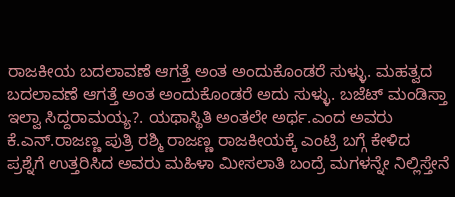ರಾಜಕೀಯ ಬದಲಾವಣೆ ಆಗತ್ತೆ ಅಂತ ಅಂದುಕೊಂಡರೆ ಸುಳ್ಳು. ಮಹತ್ವದ ಬದಲಾವಣೆ ಆಗತ್ತೆ ಅಂತ ಅಂದುಕೊಂಡರೆ ಅದು ಸುಳ್ಳು. ಬಜೆಟ್ ಮಂಡಿಸ್ತಾ ಇಲ್ವಾ ಸಿದ್ದರಾಮಯ್ಯ?. ಯಥಾಸ್ಥಿತಿ ಅಂತಲೇ ಅರ್ಥ.ಎಂದ ಅವರು ಕೆ.ಎನ್.ರಾಜಣ್ಣ ಪುತ್ರಿ ರಶ್ಮಿ ರಾಜಣ್ಣ ರಾಜಕೀಯಕ್ಕೆ ಎಂಟ್ರಿ ಬಗ್ಗೆ ಕೇಳಿದ ಪ್ರಶ್ನೆಗೆ ಉತ್ತರಿಸಿದ ಅವರು ಮಹಿಳಾ ಮೀಸಲಾತಿ ಬಂದ್ರೆ ಮಗಳನ್ನೇ ನಿಲ್ಲಿಸ್ತೇನೆ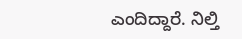ಎಂದಿದ್ದಾರೆ. ನಿಲ್ತಿ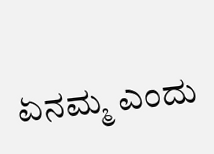ಏನಮ್ಮ ಎಂದು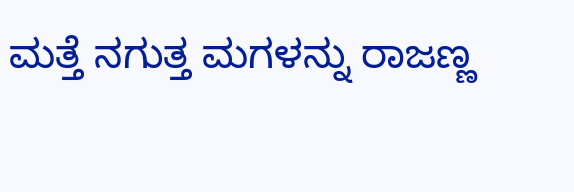ಮತ್ತೆ ನಗುತ್ತ ಮಗಳನ್ನು ರಾಜಣ್ಣ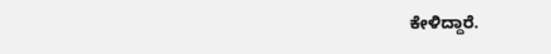ಕೇಳಿದ್ದಾರೆ.